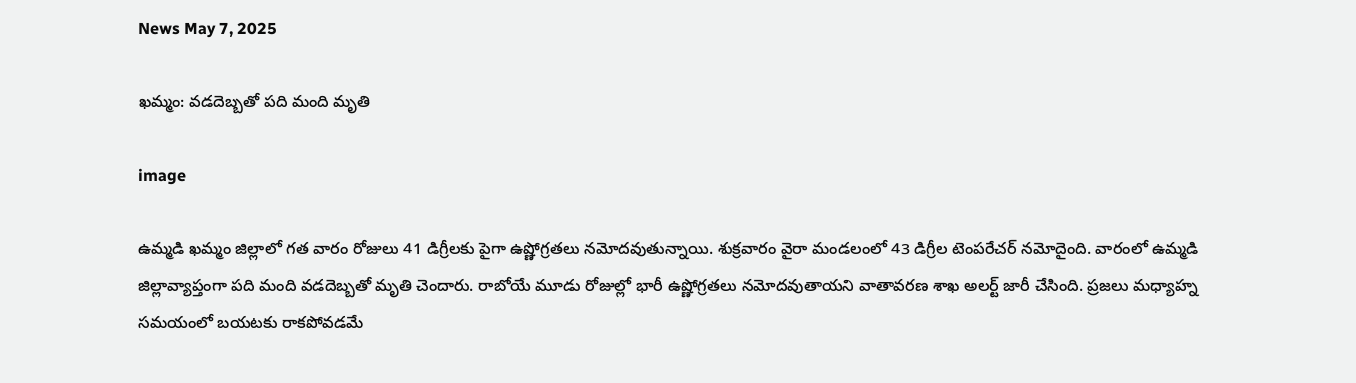News May 7, 2025

ఖమ్మం: వడదెబ్బతో పది మంది మృతి

image

ఉమ్మడి ఖమ్మం జిల్లాలో గత వారం రోజులు 41 డిగ్రీలకు పైగా ఉష్ణోగ్రతలు నమోదవుతున్నాయి. శుక్రవారం వైరా మండలంలో 43 డిగ్రీల టెంపరేచర్ నమోదైంది. వారంలో ఉమ్మడి జిల్లావ్యాప్తంగా పది మంది వడదెబ్బతో మృతి చెందారు. రాబోయే మూడు రోజుల్లో భారీ ఉష్ణోగ్రతలు నమోదవుతాయని వాతావరణ శాఖ అలర్ట్ జారీ చేసింది. ప్రజలు మధ్యాహ్న సమయంలో బయటకు రాకపోవడమే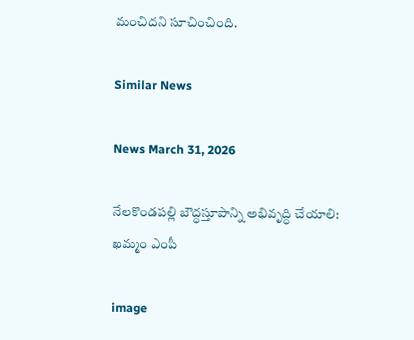మంచిదని సూచించింది.

Similar News

News March 31, 2026

నేలకొండపల్లి బౌద్ధస్తూపాన్ని అభివృద్ధి చేయాలి: ఖమ్మం ఎంపీ

image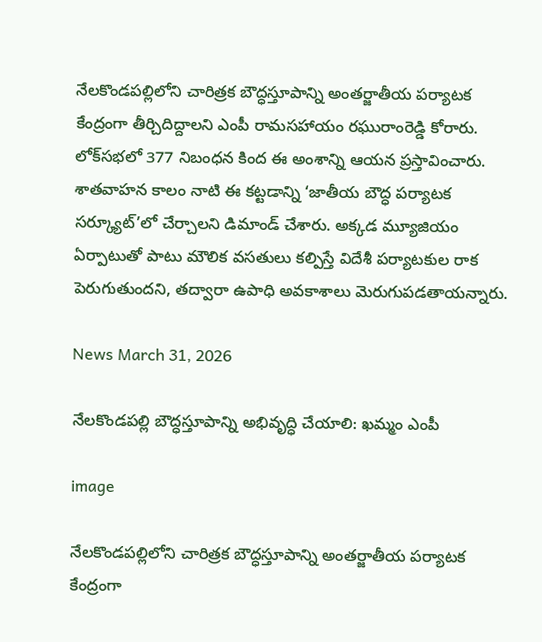నేలకొండపల్లిలోని చారిత్రక బౌద్ధస్తూపాన్ని అంతర్జాతీయ పర్యాటక కేంద్రంగా తీర్చిదిద్దాలని ఎంపీ రామసహాయం రఘురాంరెడ్డి కోరారు. లోక్‌సభలో 377 నిబంధన కింద ఈ అంశాన్ని ఆయన ప్రస్తావించారు. శాతవాహన కాలం నాటి ఈ కట్టడాన్ని ‘జాతీయ బౌద్ధ పర్యాటక సర్క్యూట్’లో చేర్చాలని డిమాండ్ చేశారు. అక్కడ మ్యూజియం ఏర్పాటుతో పాటు మౌలిక వసతులు కల్పిస్తే విదేశీ పర్యాటకుల రాక పెరుగుతుందని, తద్వారా ఉపాధి అవకాశాలు మెరుగుపడతాయన్నారు.

News March 31, 2026

నేలకొండపల్లి బౌద్ధస్తూపాన్ని అభివృద్ధి చేయాలి: ఖమ్మం ఎంపీ

image

నేలకొండపల్లిలోని చారిత్రక బౌద్ధస్తూపాన్ని అంతర్జాతీయ పర్యాటక కేంద్రంగా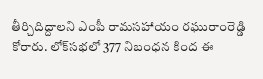తీర్చిదిద్దాలని ఎంపీ రామసహాయం రఘురాంరెడ్డి కోరారు. లోక్‌సభలో 377 నిబంధన కింద ఈ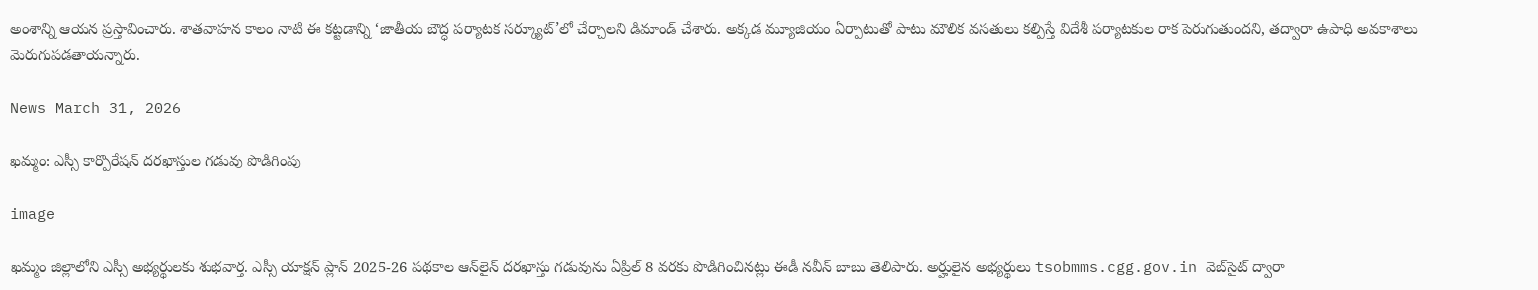అంశాన్ని ఆయన ప్రస్తావించారు. శాతవాహన కాలం నాటి ఈ కట్టడాన్ని ‘జాతీయ బౌద్ధ పర్యాటక సర్క్యూట్’లో చేర్చాలని డిమాండ్ చేశారు. అక్కడ మ్యూజియం ఏర్పాటుతో పాటు మౌలిక వసతులు కల్పిస్తే విదేశీ పర్యాటకుల రాక పెరుగుతుందని, తద్వారా ఉపాధి అవకాశాలు మెరుగుపడతాయన్నారు.

News March 31, 2026

ఖమ్మం: ఎస్సీ కార్పొరేషన్ దరఖాస్తుల గడువు పొడిగింపు

image

ఖమ్మం జిల్లాలోని ఎస్సీ అభ్యర్థులకు శుభవార్త. ఎస్సీ యాక్షన్ ప్లాన్ 2025-26 పథకాల ఆన్‌లైన్ దరఖాస్తు గడువును ఏప్రిల్ 8 వరకు పొడిగించినట్లు ఈడీ నవీన్ బాబు తెలిపారు. అర్హులైన అభ్యర్థులు tsobmms.cgg.gov.in వెబ్‌సైట్ ద్వారా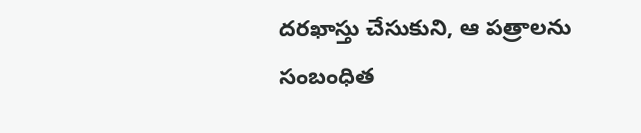దరఖాస్తు చేసుకుని, ఆ పత్రాలను సంబంధిత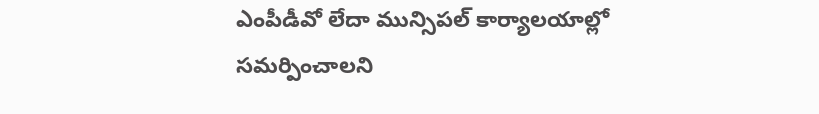ఎంపీడీవో లేదా మున్సిపల్ కార్యాలయాల్లో సమర్పించాలని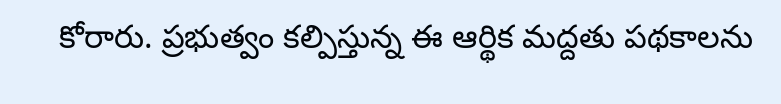కోరారు. ప్రభుత్వం కల్పిస్తున్న ఈ ఆర్థిక మద్దతు పథకాలను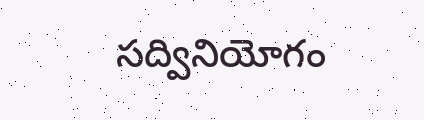సద్వినియోగం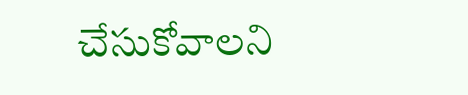చేసుకోవాలని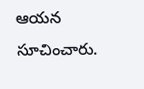ఆయన సూచించారు.